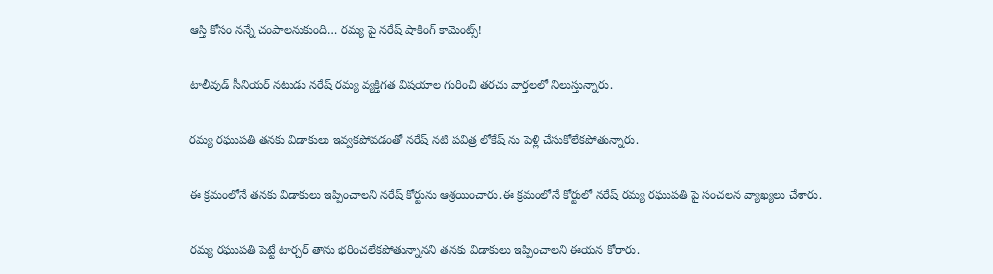ఆస్తి కోసం నన్నే చంపాలనుకుంది… రమ్య పై నరేష్ షాకింగ్ కామెంట్స్!

టాలీవుడ్ సీనియర్ నటుడు నరేష్ రమ్య వ్యక్తిగత విషయాల గురించి తరచు వార్తలలో నిలుస్తున్నారు.

రమ్య రఘుపతి తనకు విడాకులు ఇవ్వకపోవడంతో నరేష్ నటి పవిత్ర లోకేష్ ను పెళ్లి చేసుకోలేకపోతున్నారు.

ఈ క్రమంలోనే తనకు విడాకులు ఇప్పించాలని నరేష్ కోర్టును ఆశ్రయించారు.ఈ క్రమంలోనే కోర్టులో నరేష్ రమ్య రఘుపతి పై సంచలన వ్యాఖ్యలు చేశారు.

రమ్య రఘుపతి పెట్టే టార్చర్ తాను భరించలేకపోతున్నానని తనకు విడాకులు ఇప్పించాలని ఈయన కోరారు.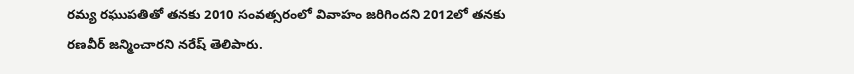రమ్య రఘుపతితో తనకు 2010 సంవత్సరంలో వివాహం జరిగిందని 2012లో తనకు రణవీర్ జన్మించారని నరేష్ తెలిపారు.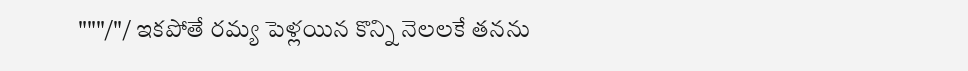"""/"/ ఇకపోతే రమ్య పెళ్లయిన కొన్ని నెలలకే తనను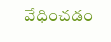వేధించడం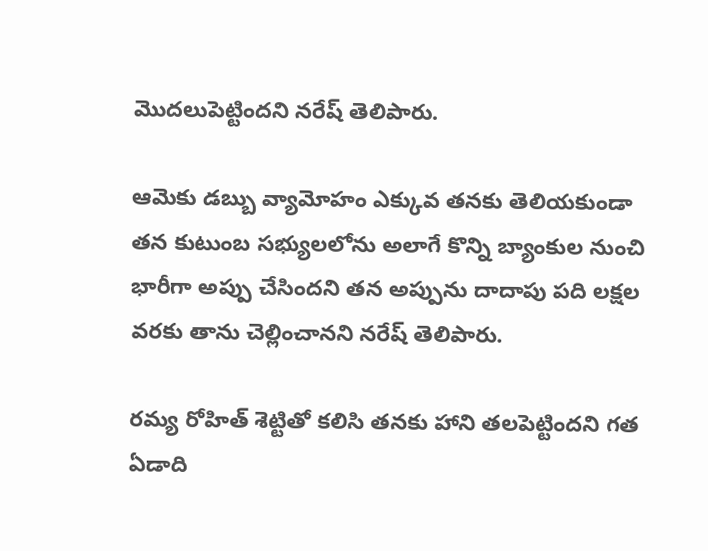మొదలుపెట్టిందని నరేష్ తెలిపారు.

ఆమెకు డబ్బు వ్యామోహం ఎక్కువ తనకు తెలియకుండా తన కుటుంబ సభ్యులలోను అలాగే కొన్ని బ్యాంకుల నుంచి భారీగా అప్పు చేసిందని తన అప్పును దాదాపు పది లక్షల వరకు తాను చెల్లించానని నరేష్ తెలిపారు.

రమ్య రోహిత్ శెట్టితో కలిసి తనకు హాని తలపెట్టిందని గత ఏడాది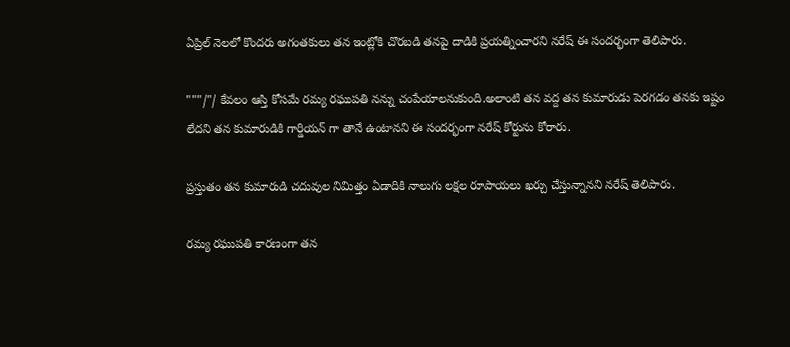ఏప్రిల్ నెలలో కొందరు అగంతకులు తన ఇంట్లోకి చొరబడి తనపై దాడికి ప్రయత్నించారని నరేష్ ఈ సందర్భంగా తెలిపారు.

"""/"/ కేవలం ఆస్తి కోసమే రమ్య రఘుపతి నన్ను చంపేయాలనుకుంది.అలాంటి తన వద్ద తన కుమారుడు పెరగడం తనకు ఇష్టం లేదని తన కుమారుడికి గార్డియన్ గా తానే ఉంటానని ఈ సందర్భంగా నరేష్ కోర్టును కోరారు.

ప్రస్తుతం తన కుమారుడి చదువుల నిమిత్తం ఏడాదికి నాలుగు లక్షల రూపాయలు ఖర్చు చేస్తున్నానని నరేష్ తెలిపారు.

రమ్య రఘుపతి కారణంగా తన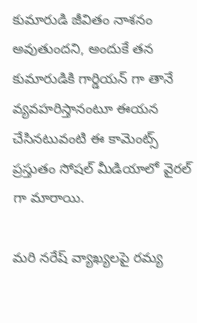కుమారుడి జీవితం నాశనం అవుతుందని, అందుకే తన కుమారుడికి గార్డియన్ గా తానే వ్యవహరిస్తానంటూ ఈయన చేసినటువంటి ఈ కామెంట్స్ ప్రస్తుతం సోషల్ మీడియాలో వైరల్ గా మారాయి.

మరి నరేష్ వ్యాఖ్యలపై రమ్య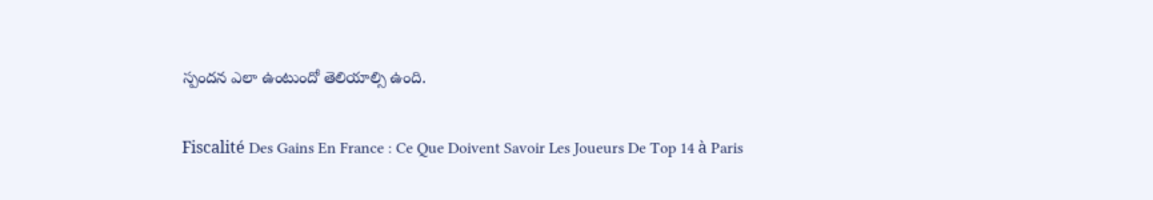స్పందన ఎలా ఉంటుందో తెలియాల్సి ఉంది.

Fiscalité Des Gains En France : Ce Que Doivent Savoir Les Joueurs De Top 14 à Paris